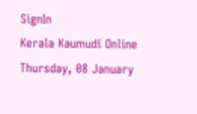SignIn
Kerala Kaumudi Online
Thursday, 08 January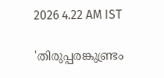2026 4.22 AM IST

'തിരുപ്പരങ്കുണ്ട്രം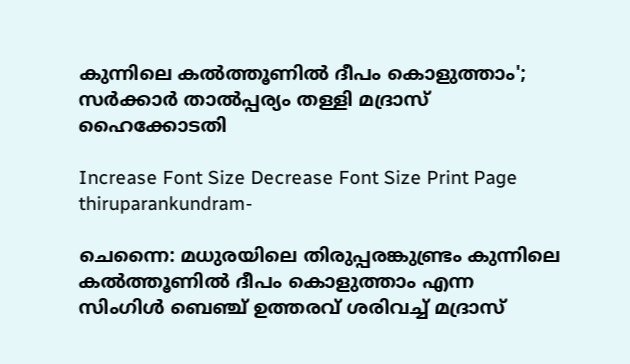കുന്നിലെ കൽത്തൂണിൽ ദീപം കൊളുത്താം'; സർക്കാർ താൽപ്പര്യം തള്ളി മദ്രാസ് ഹൈക്കോടതി

Increase Font Size Decrease Font Size Print Page
thiruparankundram-

ചെന്നൈ: മധുരയിലെ തിരുപ്പരങ്കുണ്ട്രം കുന്നിലെ കൽത്തൂണിൽ ദീപം കൊളുത്താം എന്ന സിംഗിൾ ബെഞ്ച് ഉത്തരവ് ശരിവച്ച് മദ്രാസ്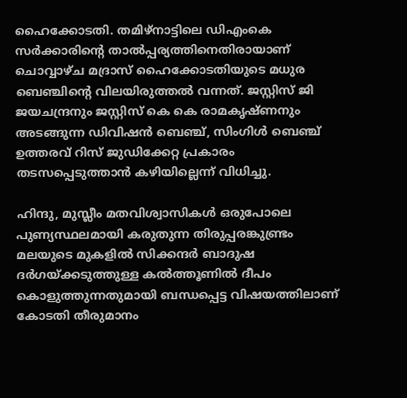ഹൈക്കോടതി. തമിഴ്‌നാട്ടിലെ ഡിഎംകെ സർക്കാരിന്റെ താൽപ്പര്യത്തിനെതിരായാണ് ചൊവ്വാഴ്‌ച മദ്രാസ് ഹൈക്കോടതിയുടെ മധുര ബെഞ്ചിന്റെ വിലയിരുത്തൽ വന്നത്. ജസ്റ്റിസ് ജി ജയചന്ദ്രനും ജസ്റ്റിസ് കെ കെ രാമകൃഷ്‌ണനും അടങ്ങുന്ന ഡിവിഷൻ ബെഞ്ച്, സിംഗിൾ ബെഞ്ച് ഉത്തരവ് റിസ് ജുഡിക്കേറ്റ പ്രകാരം തടസപ്പെടുത്താൻ കഴിയില്ലെന്ന് വിധിച്ചു.

ഹിന്ദു, മുസ്ലീം മതവിശ്വാസികൾ ഒരുപോലെ പുണ്യസ്ഥലമായി കരുതുന്ന തിരുപ്പരങ്കുണ്ട്രം മലയുടെ മുകളിൽ സിക്കന്ദ‌ർ ബാദുഷ ദർഗയ്‌ക്കടുത്തുള്ള കൽത്തൂണിൽ ദീപം കൊളുത്തുന്നതുമായി ബന്ധപ്പെട്ട വിഷയത്തിലാണ് കോടതി തീരുമാനം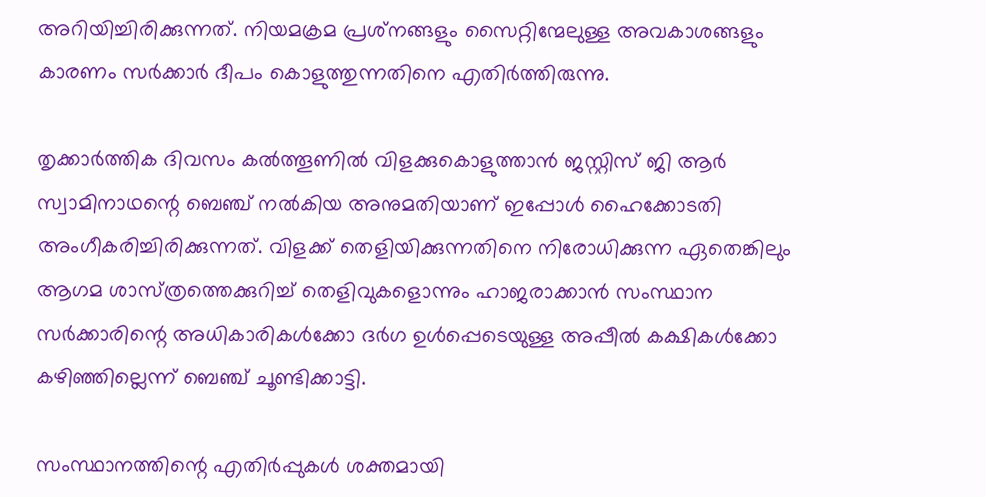അറിയിച്ചിരിക്കുന്നത്. നിയമക്രമ പ്രശ്‌നങ്ങളും സൈറ്റിന്മേലുള്ള അവകാശങ്ങളും കാരണം സർക്കാർ ദീപം കൊളുത്തുന്നതിനെ എതിർത്തിരുന്നു.

തൃക്കാർത്തിക ദിവസം കൽത്തൂണിൽ വിളക്കുകൊളുത്താൻ ജസ്റ്റിസ് ജി ആർ സ്വാമിനാഥന്റെ ബെഞ്ച് നൽകിയ അനുമതിയാണ് ഇപ്പോൾ ഹൈക്കോടതി അംഗീകരിച്ചിരിക്കുന്നത്. വിളക്ക് തെളിയിക്കുന്നതിനെ നിരോധിക്കുന്ന ഏതെങ്കിലും ആഗമ ശാസ്‌ത്രത്തെക്കുറിച്ച് തെളിവുകളൊന്നും ഹാജരാക്കാൻ സംസ്ഥാന സ‌ർക്കാരിന്റെ അധികാരികൾക്കോ ദർഗ ഉൾപ്പെടെയുള്ള അപ്പീൽ കക്ഷികൾക്കോ കഴിഞ്ഞില്ലെന്ന് ബെഞ്ച് ചൂണ്ടിക്കാട്ടി.

സംസ്ഥാനത്തിന്റെ എതിർപ്പുകൾ ശക്തമായി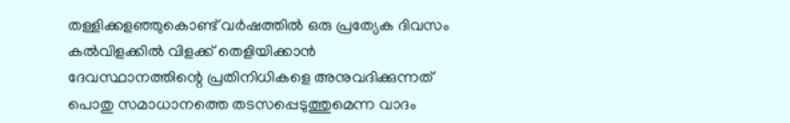തള്ളിക്കളഞ്ഞുകൊണ്ട് വർഷത്തിൽ ഒരു പ്രത്യേക ദിവസം കൽവിളക്കിൽ വിളക്ക് തെളിയിക്കാൻ ദേവസ്ഥാനത്തിന്റെ പ്രതിനിധികളെ അനുവദിക്കുന്നത് പൊതു സമാധാനത്തെ തടസപ്പെടുത്തുമെന്ന വാദം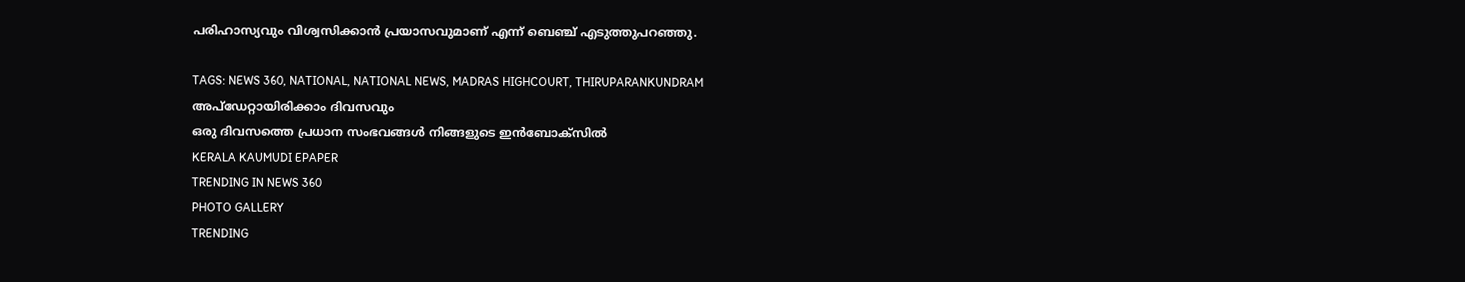പരിഹാസ്യവും വിശ്വസിക്കാൻ പ്രയാസവുമാണ് എന്ന് ബെഞ്ച് എടുത്തുപറഞ്ഞു.

TAGS: NEWS 360, NATIONAL, NATIONAL NEWS, MADRAS HIGHCOURT, THIRUPARANKUNDRAM
അപ്ഡേറ്റായിരിക്കാം ദിവസവും
ഒരു ദിവസത്തെ പ്രധാന സംഭവങ്ങൾ നിങ്ങളുടെ ഇൻബോക്സിൽ
KERALA KAUMUDI EPAPER
TRENDING IN NEWS 360
PHOTO GALLERY
TRENDING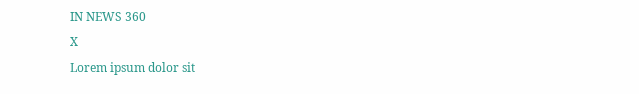IN NEWS 360
X
Lorem ipsum dolor sit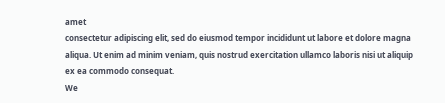amet
consectetur adipiscing elit, sed do eiusmod tempor incididunt ut labore et dolore magna aliqua. Ut enim ad minim veniam, quis nostrud exercitation ullamco laboris nisi ut aliquip ex ea commodo consequat.
We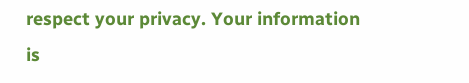respect your privacy. Your information is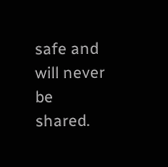safe and will never be shared.